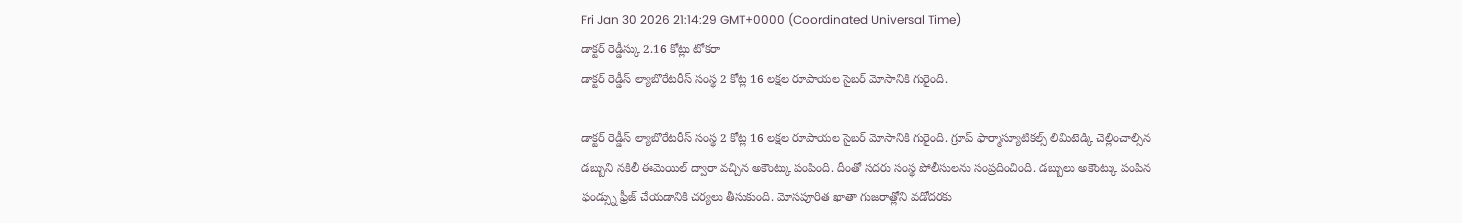Fri Jan 30 2026 21:14:29 GMT+0000 (Coordinated Universal Time)
డాక్టర్ రెడ్డీస్కు 2.16 కోట్లు టోకరా
డాక్టర్ రెడ్డీస్ ల్యాబొరేటరీస్ సంస్థ 2 కోట్ల 16 లక్షల రూపాయల సైబర్ మోసానికి గురైంది.

డాక్టర్ రెడ్డీస్ ల్యాబొరేటరీస్ సంస్థ 2 కోట్ల 16 లక్షల రూపాయల సైబర్ మోసానికి గురైంది. గ్రూప్ ఫార్మాస్యూటికల్స్ లిమిటెడ్కి చెల్లించాల్సిన డబ్బుని నకిలీ ఈమెయిల్ ద్వారా వచ్చిన అకౌంట్కు పంపింది. దీంతో సదరు సంస్థ పోలీసులను సంప్రదించింది. డబ్బులు అకౌంట్కు పంపిన ఫండ్స్ను ఫ్రీజ్ చేయడానికి చర్యలు తీసుకుంది. మోసపూరిత ఖాతా గుజరాత్లోని వడోదరకు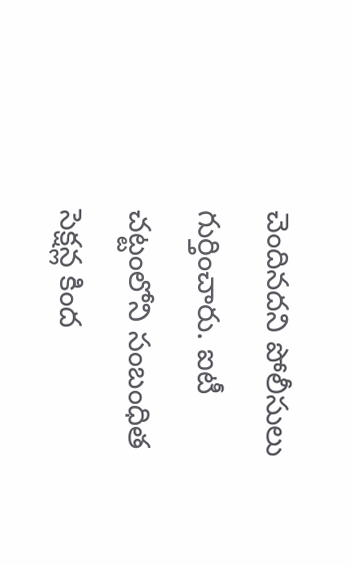చెందినదని పోలీసులు గుర్తించారు. ఐటీ చట్టంలోని సంబంధిత సెక్షన్ల కింద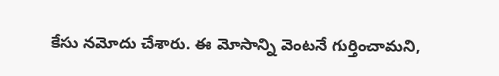కేసు నమోదు చేశారు. ఈ మోసాన్ని వెంటనే గుర్తించామని,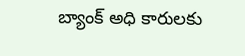బ్యాంక్ అధి కారులకు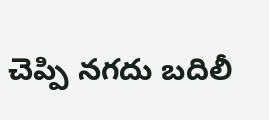చెప్పి నగదు బదిలీ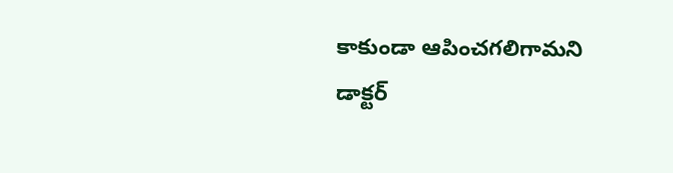కాకుండా ఆపించగలిగామని డాక్టర్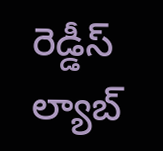రెడ్డీస్ ల్యాబ్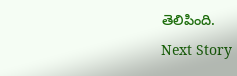తెలిపింది.
Next Story